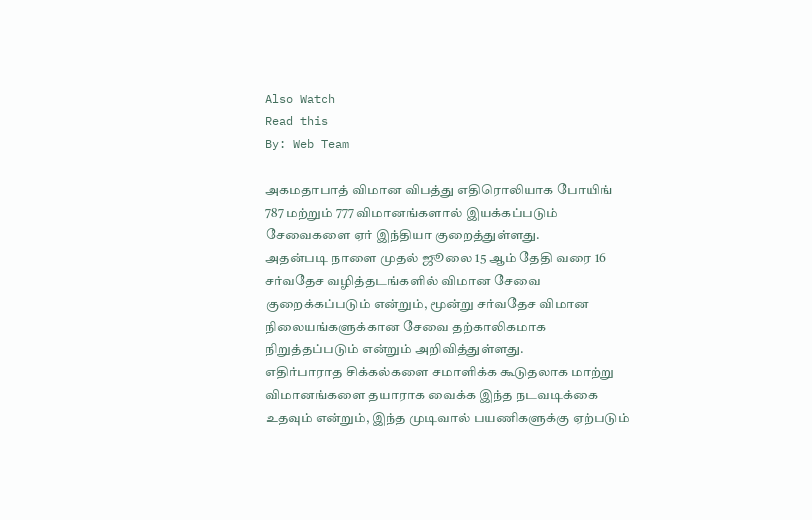Also Watch
Read this
By: Web Team

அகமதாபாத் விமான விபத்து எதிரொலியாக போயிங் 787 மற்றும் 777 விமானங்களால் இயக்கப்படும் சேவைகளை ஏர் இந்தியா குறைத்துள்ளது.
அதன்படி நாளை முதல் ஜூலை 15 ஆம் தேதி வரை 16 சர்வதேச வழித்தடங்களில் விமான சேவை குறைக்கப்படும் என்றும், மூன்று சர்வதேச விமான நிலையங்களுக்கான சேவை தற்காலிகமாக நிறுத்தப்படும் என்றும் அறிவித்துள்ளது.
எதிர்பாராத சிக்கல்களை சமாளிக்க கூடுதலாக மாற்று விமானங்களை தயாராக வைக்க இந்த நடவடிக்கை உதவும் என்றும், இந்த முடிவால் பயணிகளுக்கு ஏற்படும்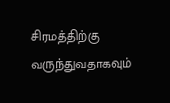சிரமத்திற்கு வருந்துவதாகவும்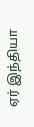ஏர் இந்தியா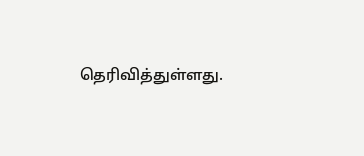தெரிவித்துள்ளது.